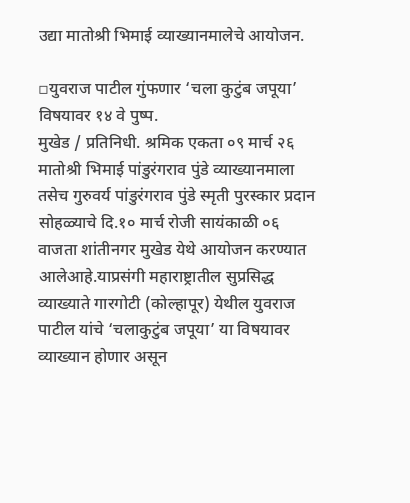उद्या मातोश्री भिमाई व्याख्यानमालेचे आयोजन.

▫युवराज पाटील गुंफणार ‘चला कुटुंब जपूया’ विषयावर १४ वे पुष्प.
मुखेड / प्रतिनिधी. श्रमिक एकता ०९ मार्च २६
मातोश्री भिमाई पांडुरंगराव पुंडे व्याख्यानमाला तसेच गुरुवर्य पांडुरंगराव पुंडे स्मृती पुरस्कार प्रदान सोहळ्याचे दि.१० मार्च रोजी सायंकाळी ०६ वाजता शांतीनगर मुखेड येथे आयोजन करण्यात आलेआहे.याप्रसंगी महाराष्ट्रातील सुप्रसिद्ध व्याख्याते गारगोटी (कोल्हापूर) येथील युवराज पाटील यांचे ‘चलाकुटुंब जपूया’ या विषयावर व्याख्यान होणार असून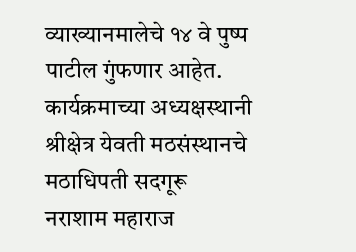व्याख्यानमालेचे १४ वे पुष्प पाटील गुंफणार आहेत.
कार्यक्रमाच्या अध्यक्षस्थानी श्रीक्षेत्र येवती मठसंस्थानचे मठाधिपती सदगूरू नराशाम महाराज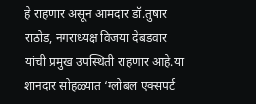हे राहणार असून आमदार डॉ.तुषार राठोड, नगराध्यक्ष विजया देबडवार यांची प्रमुख उपस्थिती राहणार आहे.या शानदार सोहळ्यात ‘ग्लोबल एक्सपर्ट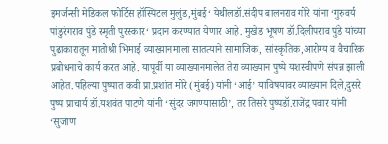इमर्जन्सी मेडिकल फोर्टिस हॉस्पिटल मुलुंड,मुंबई‘ येथीलडॉ.संदीप बालनराव गोरे यांना ‘गुरुवर्य पांडुरंगराव पुंडे स्मृती पुरस्कार‘ प्रदान करण्यात येणार आहे. मुखेड भूषण डॉ.दिलीपराव पुंडे यांच्या पुढाकारातून मातोश्री भिमाई व्याख्यानमाला सातत्याने सामाजिक, सांस्कृतिक,आरोग्य व वैचारिक प्रबोधनाचे कार्य करत आहे. यापूर्वी या व्याख्यानमालेत तेरा व्याख्यान पुष्पे यशस्वीपणे संपन्न झाली आहेत.पहिल्या पुष्पात कवी प्रा.प्रशांत मोरे (मुंबई) यांनी ‘आई’ याविषयावर व्याख्यान दिले,दुसरे पुष्प प्राचार्य डॉ.यशवंत पाटणे यांनी ‘सुंदर जगण्यासाठी’, तर तिसरे पुष्पडॉ.राजेंद्र पवार यांनी ‘सुजाण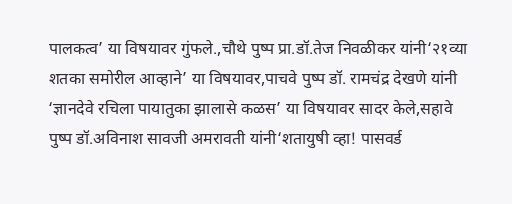पालकत्व’ या विषयावर गुंफले.,चौथे पुष्प प्रा.डॉ.तेज निवळीकर यांनी‘२१व्या शतका समोरील आव्हाने’ या विषयावर,पाचवे पुष्प डॉ. रामचंद्र देखणे यांनी ‘ज्ञानदेवे रचिला पायातुका झालासे कळस’ या विषयावर सादर केले,सहावे पुष्प डॉ.अविनाश सावजी अमरावती यांनी‘शतायुषी व्हा! पासवर्ड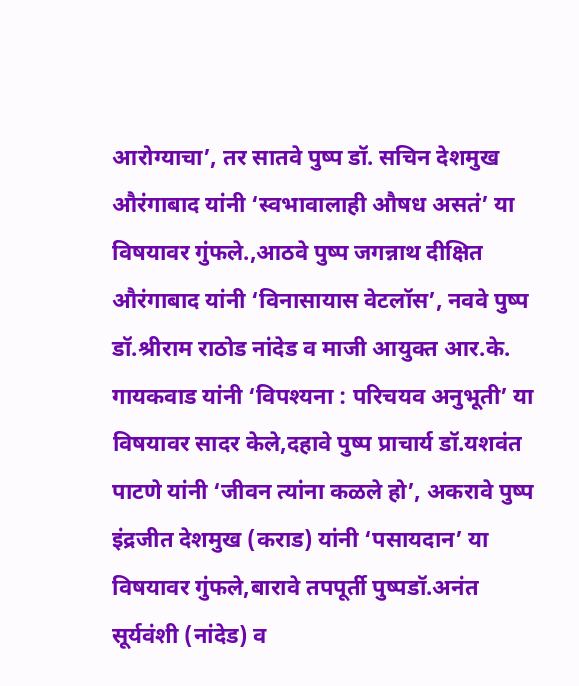आरोग्याचा’, तर सातवे पुष्प डॉ. सचिन देशमुख औरंगाबाद यांनी ‘स्वभावालाही औषध असतं’ या विषयावर गुंफले.,आठवे पुष्प जगन्नाथ दीक्षित औरंगाबाद यांनी ‘विनासायास वेटलॉस’, नववे पुष्प डॉ.श्रीराम राठोड नांदेड व माजी आयुक्त आर.के. गायकवाड यांनी ‘विपश्यना : परिचयव अनुभूती’ या विषयावर सादर केले,दहावे पुष्प प्राचार्य डॉ.यशवंत पाटणे यांनी ‘जीवन त्यांना कळले हो’, अकरावे पुष्प इंद्रजीत देशमुख (कराड) यांनी ‘पसायदान’ या विषयावर गुंफले,बारावे तपपूर्ती पुष्पडॉ.अनंत सूर्यवंशी (नांदेड) व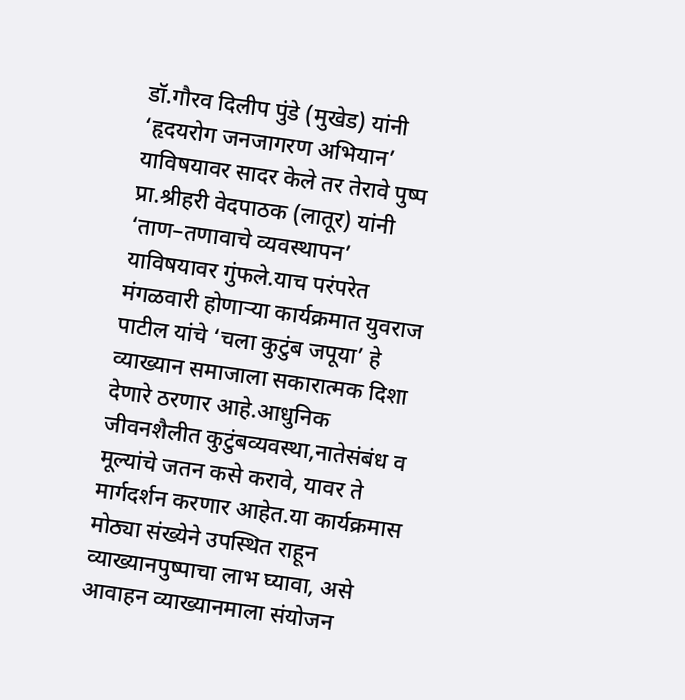डॉ.गौरव दिलीप पुंडे (मुखेड) यांनी ‘हृदयरोग जनजागरण अभियान’ याविषयावर सादर केले तर तेरावे पुष्प प्रा.श्रीहरी वेदपाठक (लातूर) यांनी ‘ताण–तणावाचे व्यवस्थापन’ याविषयावर गुंफले.याच परंपरेत मंगळवारी होणाऱ्या कार्यक्रमात युवराज पाटील यांचे ‘चला कुटुंब जपूया’ हे व्याख्यान समाजाला सकारात्मक दिशा देणारे ठरणार आहे.आधुनिक जीवनशैलीत कुटुंबव्यवस्था,नातेसंबंध व मूल्यांचे जतन कसे करावे, यावर ते मार्गदर्शन करणार आहेत.या कार्यक्रमास मोठ्या संख्येने उपस्थित राहून व्याख्यानपुष्पाचा लाभ घ्यावा, असे आवाहन व्याख्यानमाला संयोजन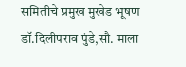समितीचे प्रमुख मुखेड भूषण डॉ.दिलीपराव पुंडे,सौ. माला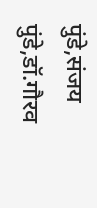पुंडे,संजय पुंडे,डॉ.गौरव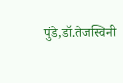पुंडे,डॉ.तेजस्विनी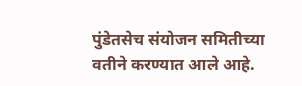पुंडेतसेच संयोजन समितीच्या वतीने करण्यात आले आहे.